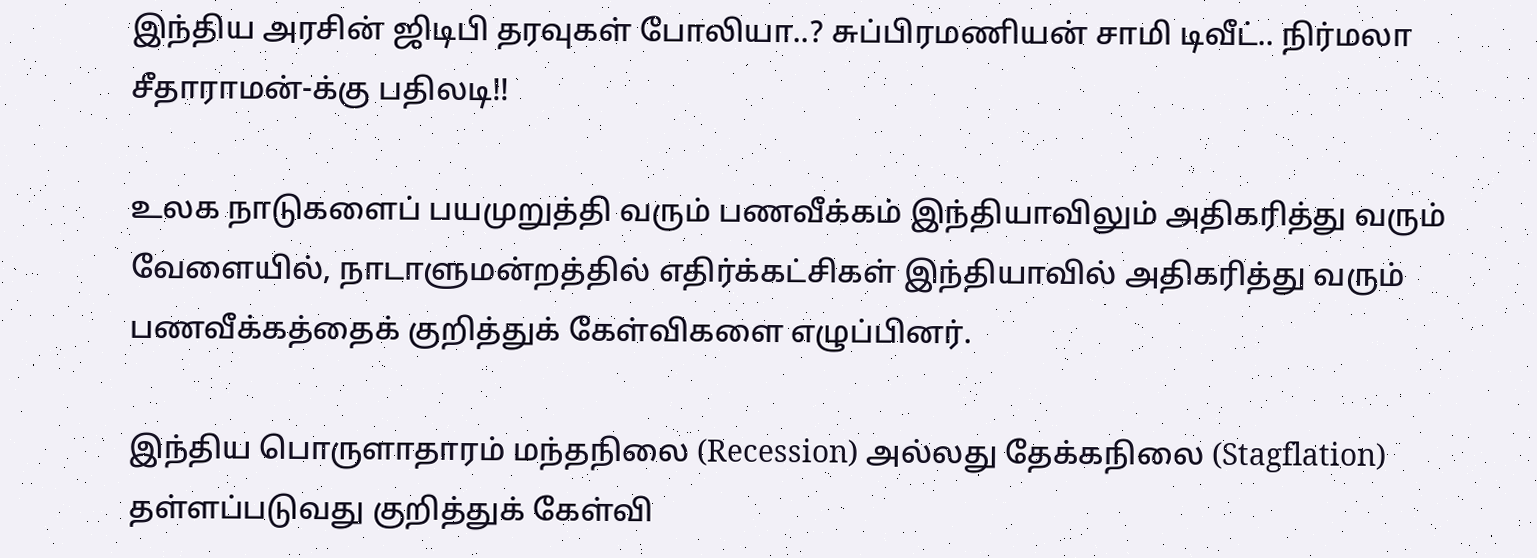இந்திய அரசின் ஜிடிபி தரவுகள் போலியா..? சுப்பிரமணியன் சாமி டிவீட்.. நிர்மலா சீதாராமன்-க்கு பதிலடி!!

உலக நாடுகளைப் பயமுறுத்தி வரும் பணவீக்கம் இந்தியாவிலும் அதிகரித்து வரும் வேளையில், நாடாளுமன்றத்தில் எதிர்க்கட்சிகள் இந்தியாவில் அதிகரித்து வரும் பணவீக்கத்தைக் குறித்துக் கேள்விகளை எழுப்பினர்.

இந்திய பொருளாதாரம் மந்தநிலை (Recession) அல்லது தேக்கநிலை (Stagflation) தள்ளப்படுவது குறித்துக் கேள்வி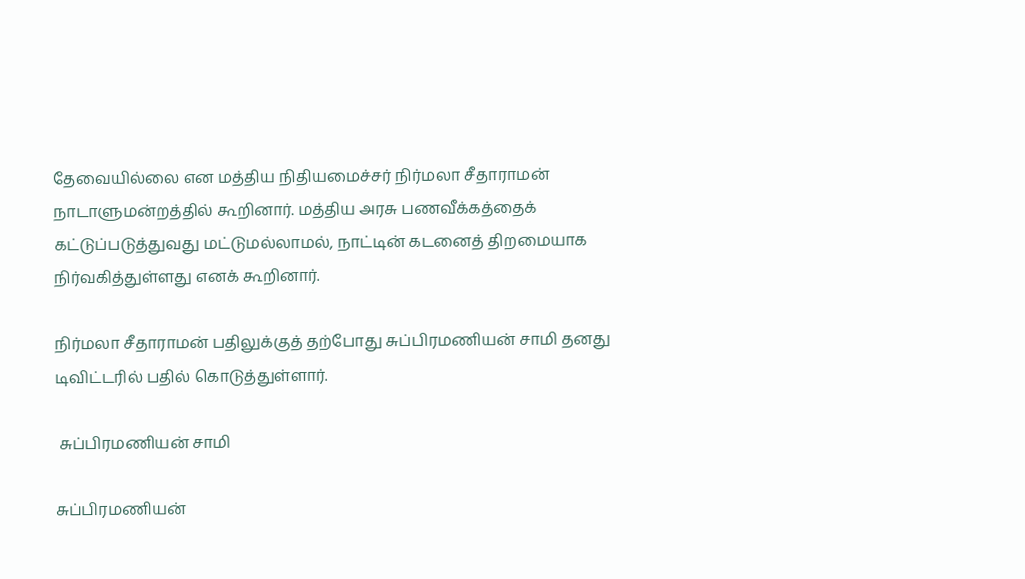தேவையில்லை என மத்திய நிதியமைச்சர் நிர்மலா சீதாராமன் நாடாளுமன்றத்தில் கூறினார். மத்திய அரசு பணவீக்கத்தைக் கட்டுப்படுத்துவது மட்டுமல்லாமல், நாட்டின் கடனைத் திறமையாக நிர்வகித்துள்ளது எனக் கூறினார்.

நிர்மலா சீதாராமன் பதிலுக்குத் தற்போது சுப்பிரமணியன் சாமி தனது டிவிட்டரில் பதில் கொடுத்துள்ளார்.

 சுப்பிரமணியன் சாமி

சுப்பிரமணியன்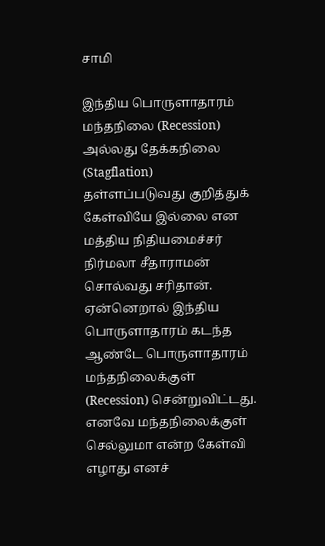சாமி

இந்திய பொருளாதாரம் மந்தநிலை (Recession) அல்லது தேக்கநிலை (Stagflation) தள்ளப்படுவது குறித்துக் கேள்வியே இல்லை என மத்திய நிதியமைச்சர் நிர்மலா சீதாராமன் சொல்வது சரிதான். ஏன்னெறால் இந்திய பொருளாதாரம் கடந்த ஆண்டே பொருளாதாரம் மந்தநிலைக்குள் (Recession) சென்றுவிட்டது. எனவே மந்தநிலைக்குள் செல்லுமா என்ற கேள்வி எழாது எனச்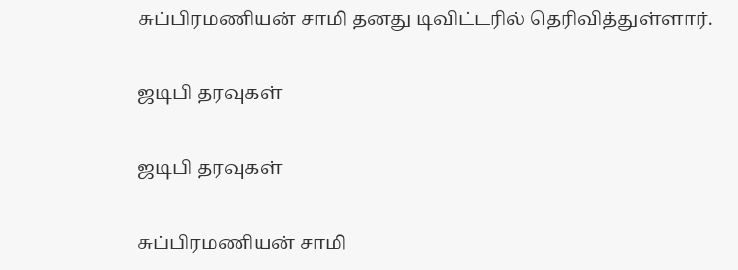சுப்பிரமணியன் சாமி தனது டிவிட்டரில் தெரிவித்துள்ளார்.

ஜடிபி தரவுகள்

ஜடிபி தரவுகள்

சுப்பிரமணியன் சாமி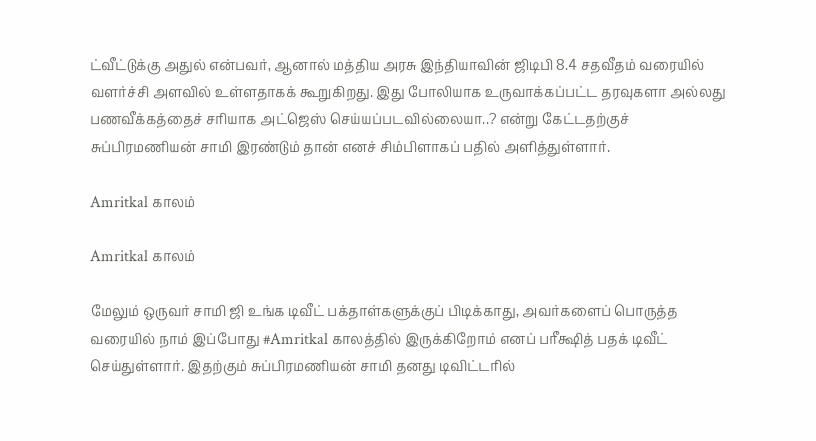ட்வீட்டுக்கு அதுல் என்பவர், ஆனால் மத்திய அரசு இந்தியாவின் ஜிடிபி 8.4 சதவீதம் வரையில் வளர்ச்சி அளவில் உள்ளதாகக் கூறுகிறது. இது போலியாக உருவாக்கப்பட்ட தரவுகளா அல்லது பணவீக்கத்தைச் சரியாக அட்ஜெஸ் செய்யப்படவில்லையா..? என்று கேட்டதற்குச் சுப்பிரமணியன் சாமி இரண்டும் தான் எனச் சிம்பிளாகப் பதில் அளித்துள்ளார்.

Amritkal காலம்

Amritkal காலம்

மேலும் ஒருவர் சாமி ஜி உங்க டிவீட் பக்தாள்களுக்குப் பிடிக்காது, அவர்களைப் பொருத்த வரையில் நாம் இப்போது #Amritkal காலத்தில் இருக்கிறோம் எனப் பரீக்ஷித் பதக் டிவீட் செய்துள்ளார். இதற்கும் சுப்பிரமணியன் சாமி தனது டிவிட்டரில்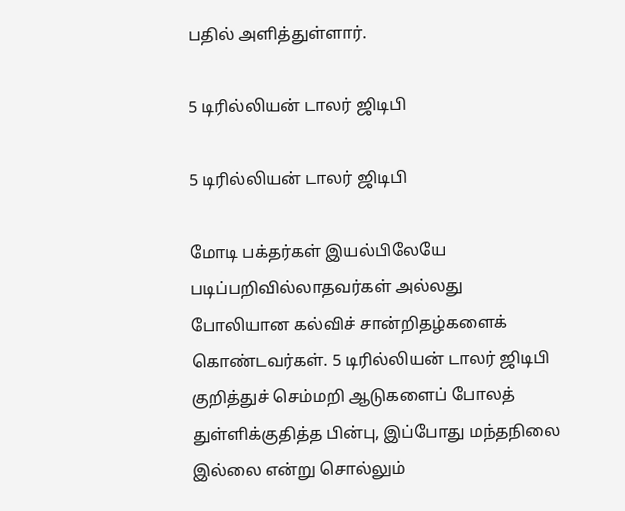பதில் அளித்துள்ளார்.

5 டிரில்லியன் டாலர் ஜிடிபி

5 டிரில்லியன் டாலர் ஜிடிபி

மோடி பக்தர்கள் இயல்பிலேயே படிப்பறிவில்லாதவர்கள் அல்லது போலியான கல்விச் சான்றிதழ்களைக் கொண்டவர்கள். 5 டிரில்லியன் டாலர் ஜிடிபி குறித்துச் செம்மறி ஆடுகளைப் போலத் துள்ளிக்குதித்த பின்பு, இப்போது மந்தநிலை இல்லை என்று சொல்லும்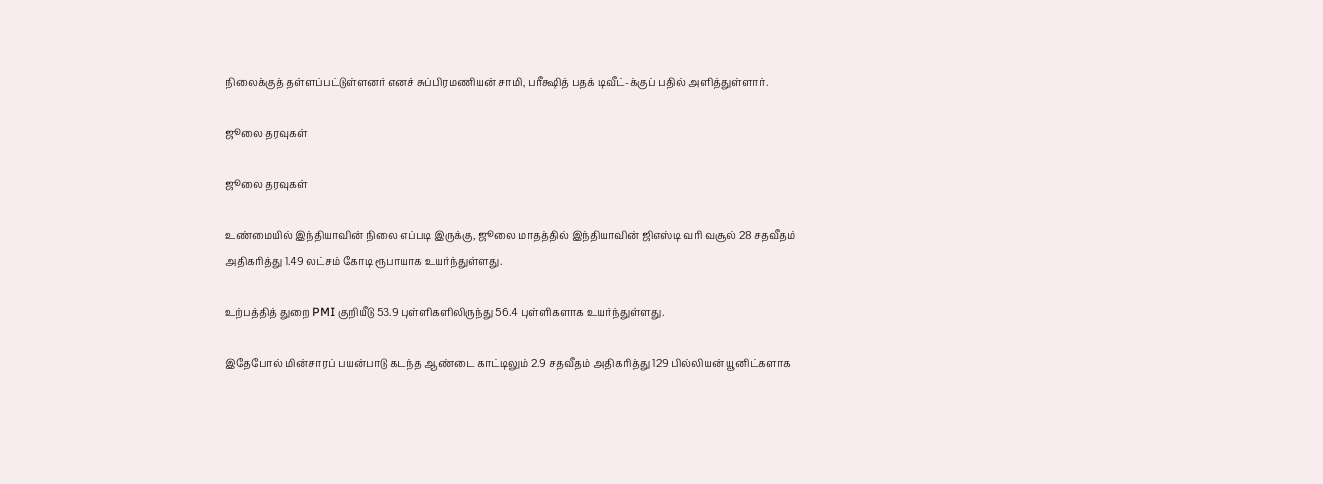நிலைக்குத் தள்ளப்பட்டுள்ளனர் எனச் சுப்பிரமணியன் சாமி, பரீக்ஷித் பதக் டிவீட்-க்குப் பதில் அளித்துள்ளார்.

ஜூலை தரவுகள்

ஜூலை தரவுகள்

உண்மையில் இந்தியாவின் நிலை எப்படி இருக்கு, ஜூலை மாதத்தில் இந்தியாவின் ஜிஎஸ்டி வரி வசூல் 28 சதவீதம் அதிகரித்து 1.49 லட்சம் கோடி ரூபாயாக உயர்ந்துள்ளது.

உற்பத்தித் துறை PMI குறியீடு 53.9 புள்ளிகளிலிருந்து 56.4 புள்ளிகளாக உயர்ந்துள்ளது.

இதேபோல் மின்சாரப் பயன்பாடு கடந்த ஆண்டை காட்டிலும் 2.9 சதவீதம் அதிகரித்து 129 பில்லியன் யூனிட்களாக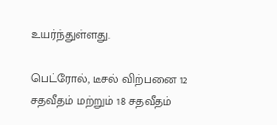உயர்ந்துள்ளது.

பெட்ரோல், டீசல் விற்பனை 12 சதவீதம் மற்றும் 18 சதவீதம்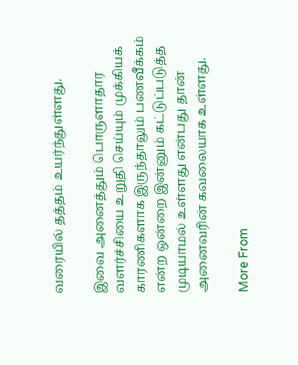வரையில் தத்தம் உயர்ந்துள்ளது.

இவை அனைத்தும் பொருளாதார வளர்ச்சியை உறுதி செய்யும் முக்கியக் காரணிகளாக இருந்தாலும் பணவீக்கம் என்ற ஒன்றை இன்னும் கட்டுப்படுத்த முடியாமல் உள்ளது என்பது தான் அனைவரின் கவலையாக உள்ளது.

More From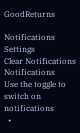GoodReturns

Notifications
Settings
Clear Notifications
Notifications
Use the toggle to switch on notifications
  •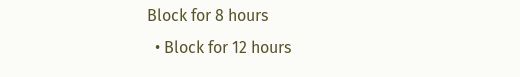Block for 8 hours
  • Block for 12 hours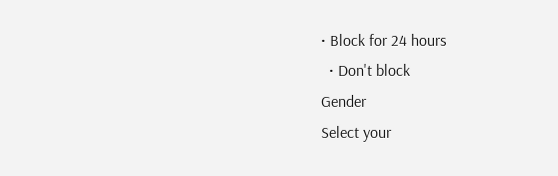• Block for 24 hours
  • Don't block
Gender
Select your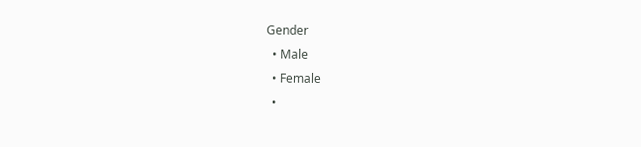Gender
  • Male
  • Female
  •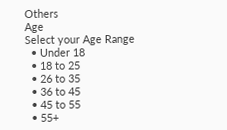Others
Age
Select your Age Range
  • Under 18
  • 18 to 25
  • 26 to 35
  • 36 to 45
  • 45 to 55
  • 55+